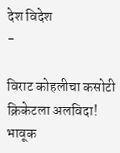देश विदेश
-

विराट कोहलीचा कसोटी क्रिकेटला अलविदा! भावूक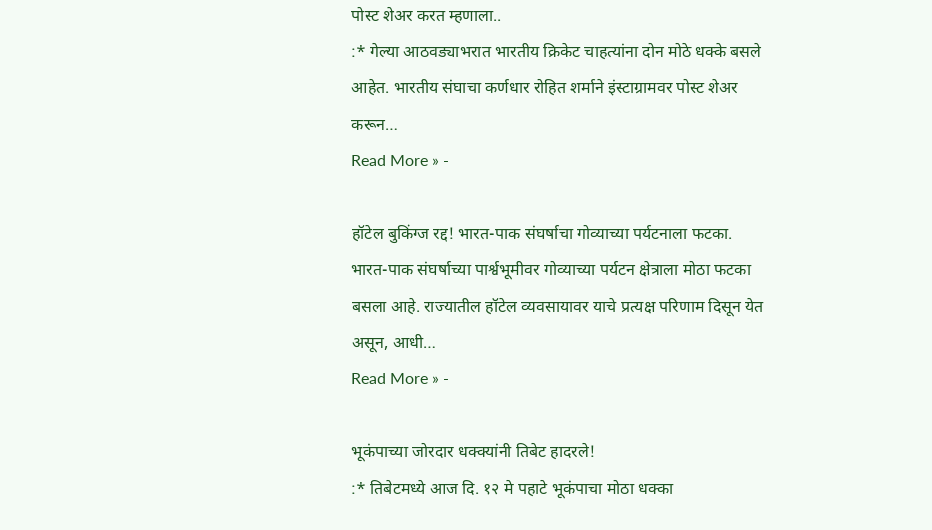पोस्ट शेअर करत म्हणाला..
:* गेल्या आठवड्याभरात भारतीय क्रिकेट चाहत्यांना दोन मोठे धक्के बसले आहेत. भारतीय संघाचा कर्णधार रोहित शर्माने इंस्टाग्रामवर पोस्ट शेअर करून…
Read More » -

हॉटेल बुकिंग्ज रद्द! भारत-पाक संघर्षाचा गोव्याच्या पर्यटनाला फटका.
भारत-पाक संघर्षाच्या पार्श्वभूमीवर गोव्याच्या पर्यटन क्षेत्राला मोठा फटका बसला आहे. राज्यातील हॉटेल व्यवसायावर याचे प्रत्यक्ष परिणाम दिसून येत असून, आधी…
Read More » -

भूकंपाच्या जोरदार धक्क्यांनी तिबेट हादरले!
:* तिबेटमध्ये आज दि. १२ मे पहाटे भूकंपाचा मोठा धक्का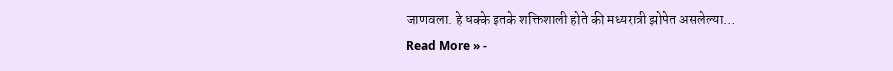जाणवला. हे धक्के इतके शक्तिशाली होते की मध्यरात्री झोपेत असलेल्या…
Read More » -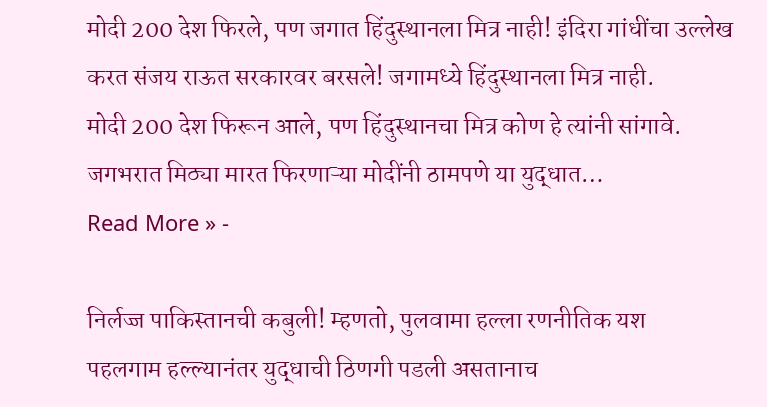मोदी 200 देश फिरले, पण जगात हिंदुस्थानला मित्र नाही! इंदिरा गांधींचा उल्लेख करत संजय राऊत सरकारवर बरसले! जगामध्ये हिंदुस्थानला मित्र नाही.
मोदी 200 देश फिरून आले, पण हिंदुस्थानचा मित्र कोण हे त्यांनी सांगावे. जगभरात मिठ्या मारत फिरणाऱ्या मोदींनी ठामपणे या युद्धात…
Read More » -

निर्लज्ज पाकिस्तानची कबुली! म्हणतो, पुलवामा हल्ला रणनीतिक यश
पहलगाम हल्ल्यानंतर युद्धाची ठिणगी पडली असतानाच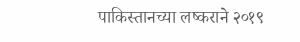पाकिस्तानच्या लष्कराने २०१९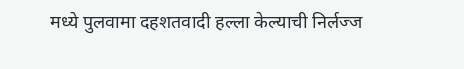मध्ये पुलवामा दहशतवादी हल्ला केल्याची निर्लज्ज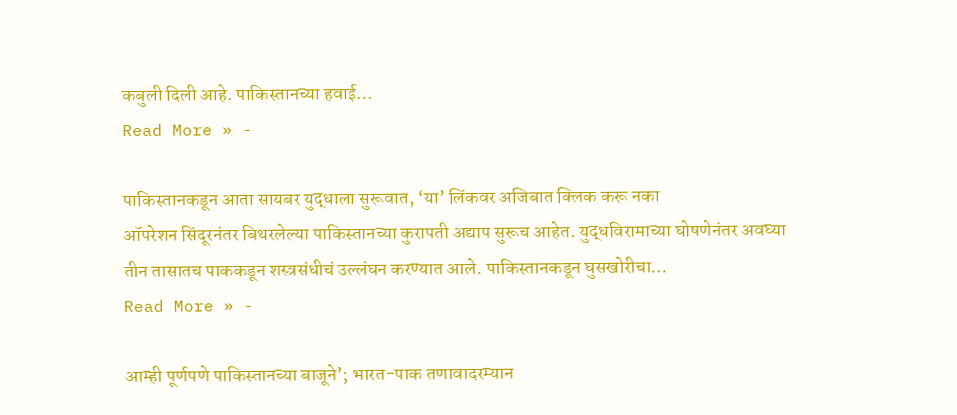कबुली दिली आहे. पाकिस्तानच्या हवाई…
Read More » -

पाकिस्तानकडून आता सायबर युद्धाला सुरूवात, ‘या’ लिंकवर अजिबात क्लिक करू नका
ऑपरेशन सिंदूरनंतर बिथरलेल्या पाकिस्तानच्या कुरापती अद्याप सुरूच आहेत. युद्धविरामाच्या घोषणेनंतर अवघ्या तीन तासातच पाककडून शस्त्रसंधीचं उल्लंघन करण्यात आले. पाकिस्तानकडून घुसखोरीचा…
Read More » -

आम्ही पूर्णपणे पाकिस्तानच्या बाजूने’; भारत-पाक तणावादरम्यान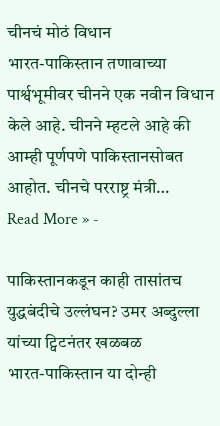चीनचं मोठं विधान
भारत-पाकिस्तान तणावाच्या पार्श्वभूमीवर चीनने एक नवीन विधान केले आहे. चीनने म्हटले आहे की आम्ही पूर्णपणे पाकिस्तानसोबत आहोत. चीनचे परराष्ट्र मंत्री…
Read More » -

पाकिस्तानकडून काही तासांतच युद्धबंदीचे उल्लंघन? उमर अब्दुल्ला यांच्या ट्विटनंतर खळबळ
भारत-पाकिस्तान या दोन्ही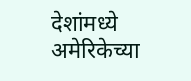देशांमध्ये अमेरिकेच्या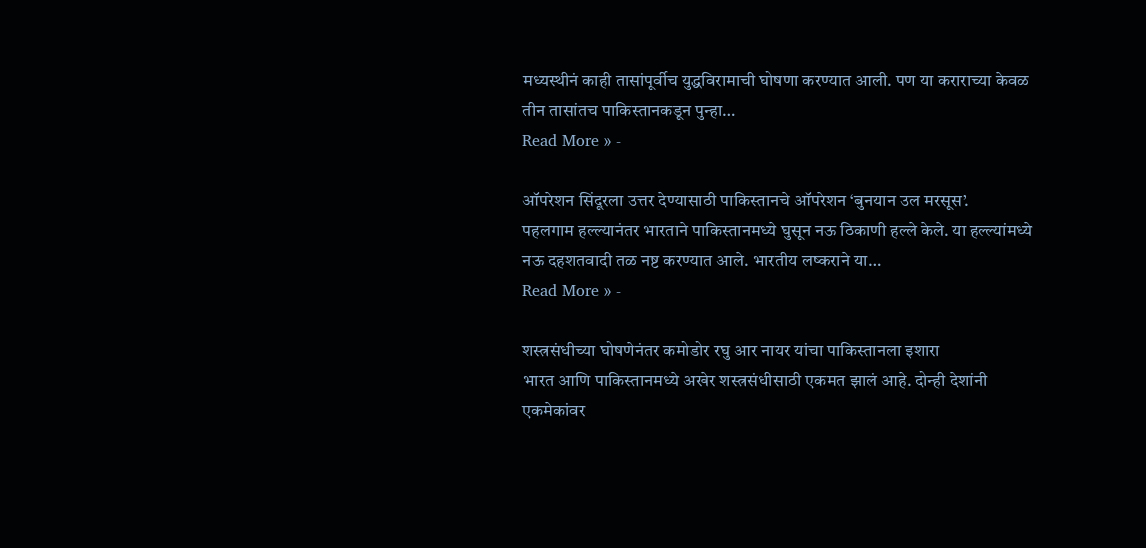मध्यस्थीनं काही तासांपूर्वीच युद्धविरामाची घोषणा करण्यात आली. पण या कराराच्या केवळ तीन तासांतच पाकिस्तानकडून पुन्हा…
Read More » -

ऑपरेशन सिंदूरला उत्तर देण्यासाठी पाकिस्तानचे ऑपरेशन ‘बुनयान उल मरसूस’.
पहलगाम हल्ल्यानंतर भारताने पाकिस्तानमध्ये घुसून नऊ ठिकाणी हल्ले केले. या हल्ल्यांमध्ये नऊ दहशतवादी तळ नष्ट करण्यात आले. भारतीय लष्कराने या…
Read More » -

शस्त्रसंधीच्या घोषणेनंतर कमोडोर रघु आर नायर यांचा पाकिस्तानला इशारा
भारत आणि पाकिस्तानमध्ये अखेर शस्त्रसंधीसाठी एकमत झालं आहे. दोन्ही देशांनी एकमेकांवर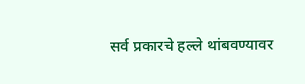सर्व प्रकारचे हल्ले थांबवण्यावर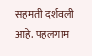सहमती दर्शवली आहे. पहलगाम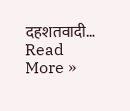दहशतवादी…
Read More »